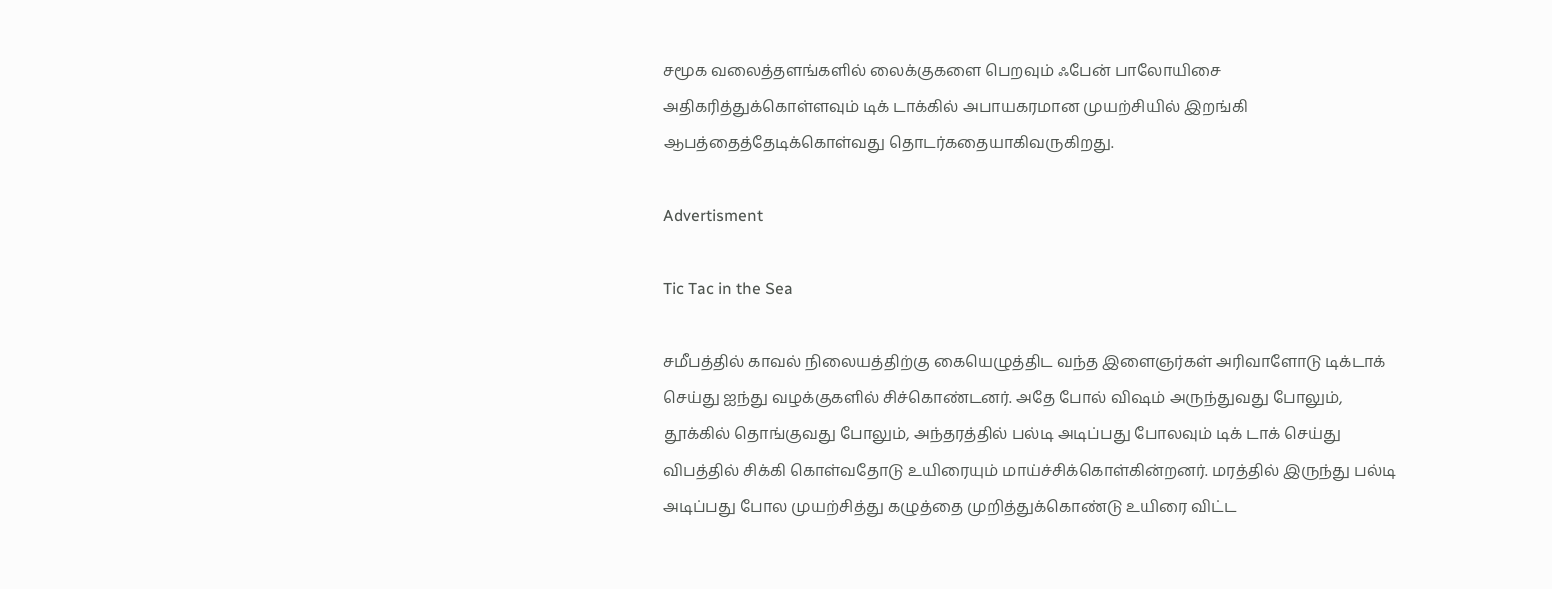சமூக வலைத்தளங்களில் லைக்குகளை பெறவும் ஃபேன் பாலோயிசை அதிகரித்துக்கொள்ளவும் டிக் டாக்கில் அபாயகரமான முயற்சியில் இறங்கி ஆபத்தைத்தேடிக்கொள்வது தொடர்கதையாகிவருகிறது.

Advertisment

Tic Tac in the Sea

சமீபத்தில் காவல் நிலையத்திற்கு கையெழுத்திட வந்த இளைஞர்கள் அரிவாளோடு டிக்டாக் செய்து ஐந்து வழக்குகளில் சிச்கொண்டனர். அதே போல் விஷம் அருந்துவது போலும், தூக்கில் தொங்குவது போலும், அந்தரத்தில் பல்டி அடிப்பது போலவும் டிக் டாக் செய்து விபத்தில் சிக்கி கொள்வதோடு உயிரையும் மாய்ச்சிக்கொள்கின்றனர். மரத்தில் இருந்து பல்டி அடிப்பது போல முயற்சித்து கழுத்தை முறித்துக்கொண்டு உயிரை விட்ட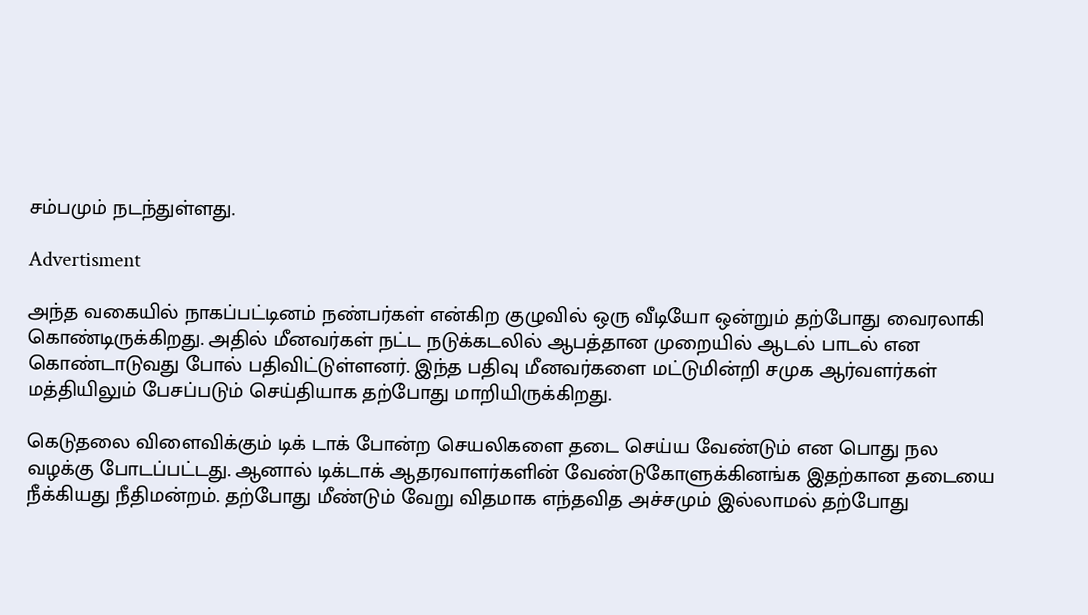சம்பமும் நடந்துள்ளது.

Advertisment

அந்த வகையில் நாகப்பட்டினம் நண்பர்கள் என்கிற குழுவில் ஒரு வீடியோ ஒன்றும் தற்போது வைரலாகி கொண்டிருக்கிறது. அதில் மீனவர்கள் நட்ட நடுக்கடலில் ஆபத்தான முறையில் ஆடல் பாடல் என கொண்டாடுவது போல் பதிவிட்டுள்ளனர். இந்த பதிவு மீனவர்களை மட்டுமின்றி சமுக ஆர்வளர்கள் மத்தியிலும் பேசப்படும் செய்தியாக தற்போது மாறியிருக்கிறது.

கெடுதலை விளைவிக்கும் டிக் டாக் போன்ற செயலிகளை தடை செய்ய வேண்டும் என பொது நல வழக்கு போடப்பட்டது. ஆனால் டிக்டாக் ஆதரவாளர்களின் வேண்டுகோளுக்கினங்க இதற்கான தடையை நீக்கியது நீதிமன்றம். தற்போது மீண்டும் வேறு விதமாக எந்தவித அச்சமும் இல்லாமல் தற்போது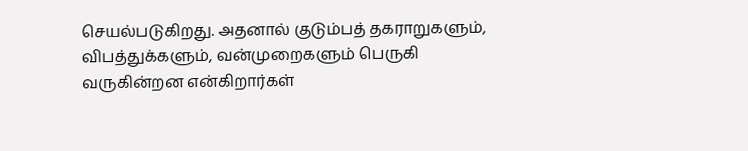செயல்படுகிறது. அதனால் குடும்பத் தகராறுகளும், விபத்துக்களும், வன்முறைகளும் பெருகி வருகின்றன என்கிறார்கள்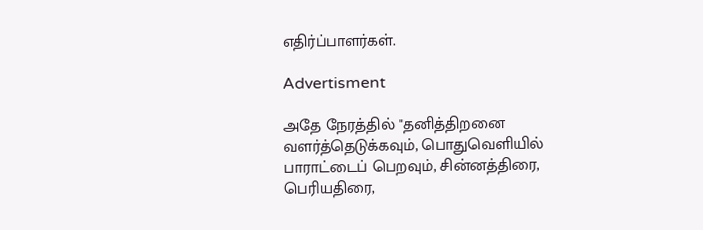எதிர்ப்பாளர்கள்.

Advertisment

அதே நேரத்தில் "தனித்திறனை வளர்த்தெடுக்கவும், பொதுவெளியில் பாராட்டைப் பெறவும், சின்னத்திரை, பெரியதிரை,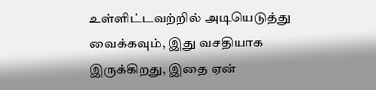உள்ளிட்டவற்றில் அடியெடுத்து வைக்கவும், இது வசதியாக இருக்கிறது, இதை ஏன்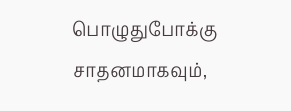பொழுதுபோக்கு சாதனமாகவும்,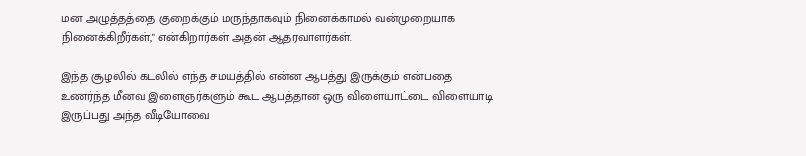மன அழுத்தத்தை குறைக்கும் மருந்தாகவும் நினைக்காமல் வன்முறையாக நினைக்கிறீர்கள்," என்கிறார்கள் அதன் ஆதரவாளர்கள்.

இந்த சூழலில் கடலில் எந்த சமயத்தில் என்ன ஆபத்து இருக்கும் என்பதை உணர்ந்த மீனவ இளைஞர்களும் கூட ஆபத்தான ஒரு விளையாட்டை விளையாடி இருப்பது அந்த வீடியோவை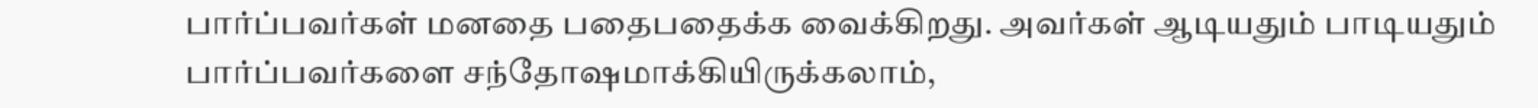பார்ப்பவர்கள் மனதை பதைபதைக்க வைக்கிறது. அவர்கள் ஆடியதும் பாடியதும் பார்ப்பவர்களை சந்தோஷமாக்கியிருக்கலாம்,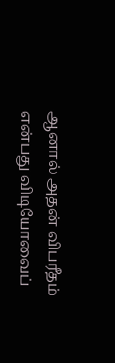ஆனால் அதன் விபரீதம் என்பது விடியோவைப்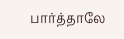பார்த்தாலே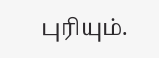புரியும்.